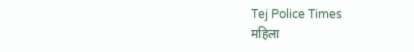Tej Police Times
महिला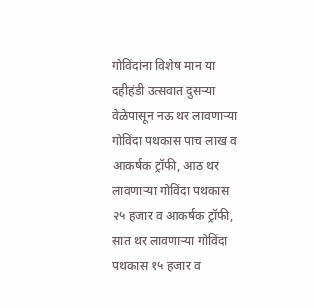गोविंदांना विशेष मान या दहीहंडी उत्सवात दुसऱ्या वेळेपासून नऊ थर लावणाऱ्या गोविंदा पथकास पाच लाख व आकर्षक ट्रॉफी, आठ थर लावणाऱ्या गोविंदा पथकास २५ हजार व आकर्षक ट्रॉफी, सात थर लावणाऱ्या गोविंदा पथकास १५ हजार व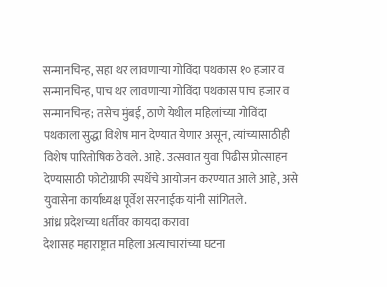सन्मानचिन्ह, सहा थर लावणाऱ्या गोविंदा पथकास १० हजार व सन्मानचिन्ह, पाच थर लावणाऱ्या गोविंदा पथकास पाच हजार व सन्मानचिन्ह; तसेच मुंबई, ठाणे येथील महिलांच्या गोविंदा पथकाला सुद्धा विशेष मान देण्यात येणार असून, त्यांच्यासाठीही विशेष पारितोषिक ठेवले. आहे. उत्सवात युवा पिढीस प्रोत्साहन देण्यासाठी फोटोग्राफी स्पर्धेचे आयोजन करण्यात आले आहे, असे युवासेना कार्याध्यक्ष पूर्वेश सरनाईक यांनी सांगितले.
आंध्र प्रदेशच्या धर्तीवर कायदा करावा
देशासह महाराष्ट्रात महिला अत्याचारांच्या घटना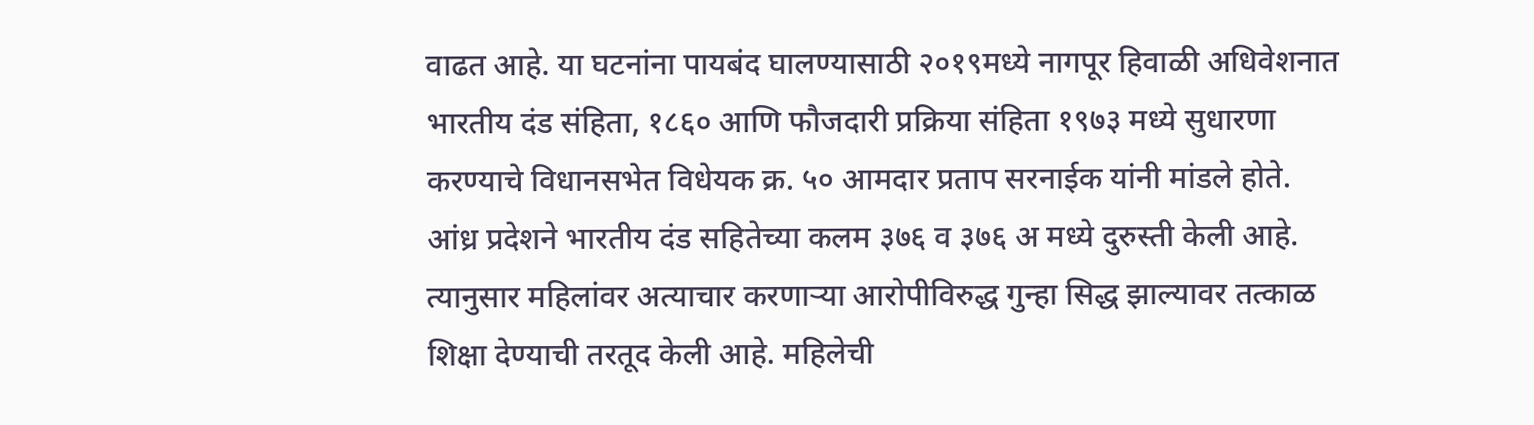वाढत आहे. या घटनांना पायबंद घालण्यासाठी २०१९मध्ये नागपूर हिवाळी अधिवेशनात भारतीय दंड संहिता, १८६० आणि फौजदारी प्रक्रिया संहिता १९७३ मध्ये सुधारणा करण्याचे विधानसभेत विधेयक क्र. ५० आमदार प्रताप सरनाईक यांनी मांडले होते. आंध्र प्रदेशने भारतीय दंड सहितेच्या कलम ३७६ व ३७६ अ मध्ये दुरुस्ती केली आहे. त्यानुसार महिलांवर अत्याचार करणाऱ्या आरोपीविरुद्ध गुन्हा सिद्ध झाल्यावर तत्काळ शिक्षा देण्याची तरतूद केली आहे. महिलेची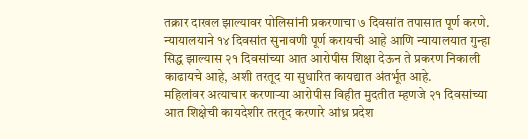तक्रार दाखल झाल्यावर पोलिसांनी प्रकरणाचा ७ दिवसांत तपासात पूर्ण करणे. न्यायालयाने १४ दिवसांत सुनावणी पूर्ण करायची आहे आणि न्यायालयात गुन्हा सिद्ध झाल्यास २१ दिवसांच्या आत आरोपीस शिक्षा देऊन ते प्रकरण निकाली काढायचे आहे, अशी तरतूद या सुधारित कायद्यात अंतर्भूत आहे.
महिलांवर अत्याचार करणाऱ्या आरोपीस विहीत मुदतीत म्हणजे २१ दिवसांच्या आत शिक्षेची कायदेशीर तरतूद करणारे आंध्र प्रदेश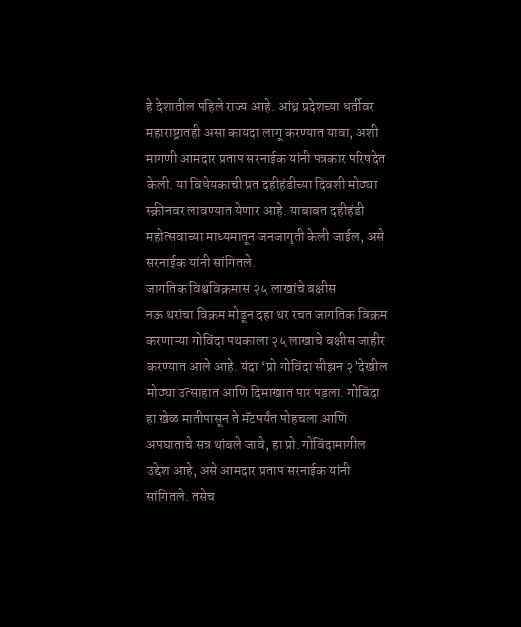हे देशातील पहिले राज्य आहे. आंध्र प्रदेशच्या धर्तीवर महाराष्ट्रातही असा कायदा लागू करण्यात यावा, अशी मागणी आमदार प्रताप सरनाईक यांनी पत्रकार परिषदेत केली. या विधेयकाची प्रत दहीहंडीच्या दिवशी मोठ्या स्क्रीनवर लावण्यात येणार आहे. याबाबत दहीहंडी महोत्सवाच्या माध्यमातून जनजागृती केली जाईल, असे सरनाईक यांनी सांगितले.
जागतिक विश्वविक्रमास २५ लाखांचे बक्षीस
नऊ थरांचा विक्रम मोडून दहा थर रचत जागतिक विक्रम करणाऱ्या गोविंदा पथकाला २५ लाखाचे बक्षीस जाहीर करण्यात आले आहे. यंदा ‘प्रो गोविंदा सीझन २’देखील मोठ्या उत्साहात आणि दिमाखात पार पडला. गोविंदा हा खेळ मातीपासून ते मॅटपर्यंत पोहचला आणि अपघाताचे सत्र थांबले जावे, हा प्रो. गोविंदामागील उद्देश आहे, असे आमदार प्रताप सरनाईक यांनी सांगितले. तसेच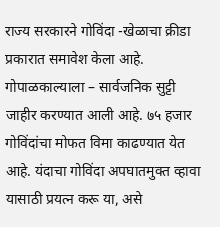राज्य सरकारने गोविंदा -खेळाचा क्रीडा प्रकारात समावेश केला आहे. गोपाळकाल्याला – सार्वजनिक सुट्टी जाहीर करण्यात आली आहे. ७५ हजार गोविंदांचा मोफत विमा काढण्यात येत आहे. यंदाचा गोविंदा अपघातमुक्त व्हावा यासाठी प्रयत्न करू या, असे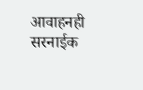आवाहनही सरनाईक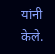यांनी केले.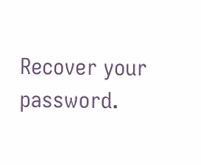Recover your password.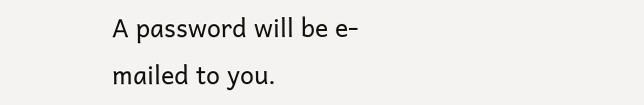A password will be e-mailed to you.